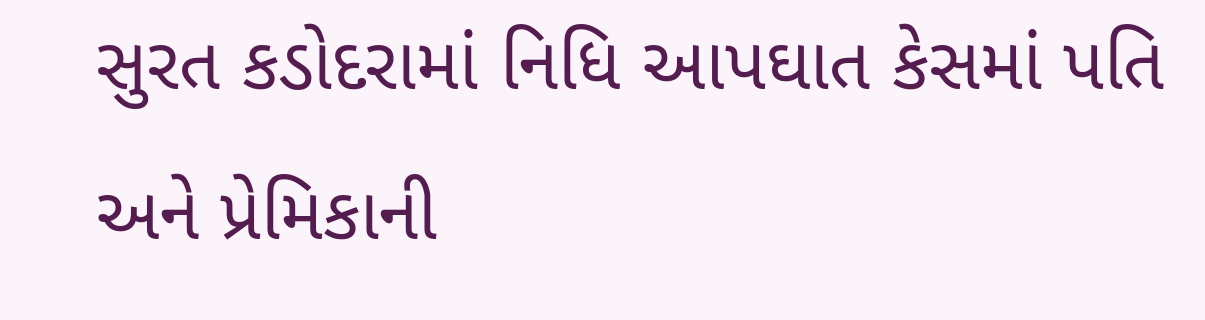સુરત કડોદરામાં નિધિ આપઘાત કેસમાં પતિ અને પ્રેમિકાની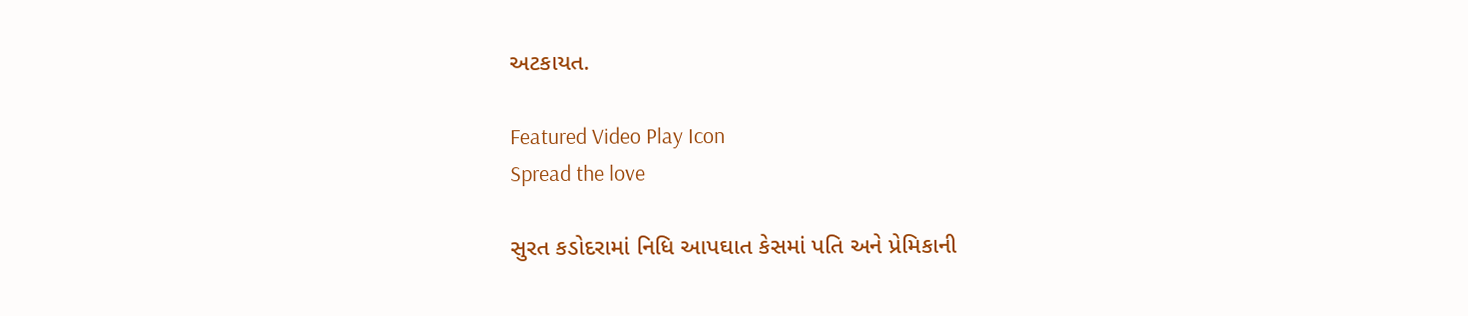અટકાયત.

Featured Video Play Icon
Spread the love

સુરત કડોદરામાં નિધિ આપઘાત કેસમાં પતિ અને પ્રેમિકાની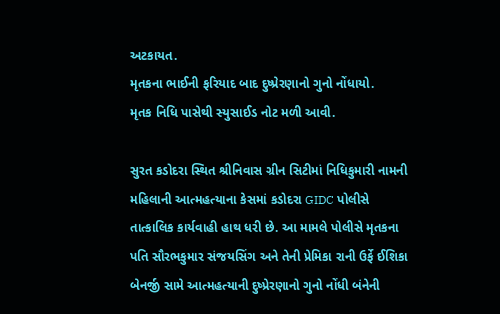અટકાયત.
મૃતકના ભાઈની ફરિયાદ બાદ દુષ્પ્રેરણાનો ગુનો નોંધાયો.
મૃતક નિધિ પાસેથી સ્યુસાઈડ નોટ મળી આવી.

સુરત કડોદરા સ્થિત શ્રીનિવાસ ગ્રીન સિટીમાં નિધિકુમારી નામની મહિલાની આત્મહત્યાના કેસમાં કડોદરા GIDC પોલીસે તાત્કાલિક કાર્યવાહી હાથ ધરી છે. આ મામલે પોલીસે મૃતકના પતિ સૌરભકુમાર સંજયસિંગ અને તેની પ્રેમિકા રાની ઉર્ફે ઈશિકા બેનર્જી સામે આત્મહત્યાની દુષ્પ્રેરણાનો ગુનો નોંધી બંનેની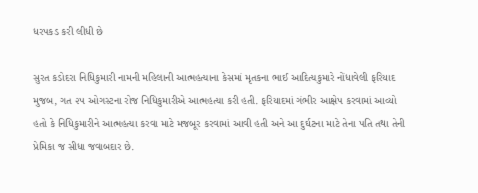ધરપકડ કરી લીધી છે

સુરત કડોદરા નિધિકુમારી નામની મહિલાની આત્મહત્યાના કેસમાં મૃતકના ભાઈ આદિત્યકુમારે નોંધાવેલી ફરિયાદ મુજબ, ગત ૨૫ ઓગસ્ટના રોજ નિધિકુમારીએ આત્મહત્યા કરી હતી. ફરિયાદમાં ગંભીર આક્ષેપ કરવામાં આવ્યો હતો કે નિધિકુમારીને આત્મહત્યા કરવા માટે મજબૂર કરવામાં આવી હતી અને આ દુર્ઘટના માટે તેના પતિ તથા તેની પ્રેમિકા જ સીધા જવાબદાર છે.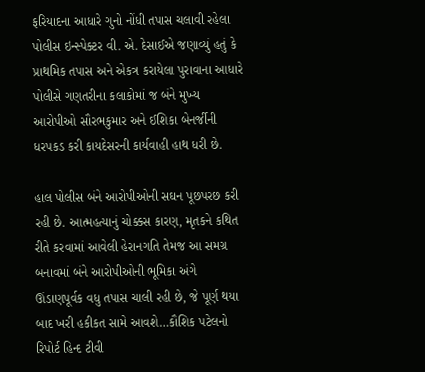ફરિયાદના આધારે ગુનો નોંધી તપાસ ચલાવી રહેલા પોલીસ ઇન્સ્પેક્ટર વી. એ. દેસાઈએ જણાવ્યું હતું કે પ્રાથમિક તપાસ અને એકત્ર કરાયેલા પુરાવાના આધારે પોલીસે ગણતરીના કલાકોમાં જ બંને મુખ્ય આરોપીઓ સૌરભકુમાર અને ઈશિકા બેનર્જીની ધરપકડ કરી કાયદેસરની કાર્યવાહી હાથ ધરી છે.

હાલ પોલીસ બંને આરોપીઓની સઘન પૂછપરછ કરી રહી છે. આત્મહત્યાનું ચોક્કસ કારણ, મૃતકને કથિત રીતે કરવામાં આવેલી હેરાનગતિ તેમજ આ સમગ્ર બનાવમાં બંને આરોપીઓની ભૂમિકા અંગે ઊંડાણપૂર્વક વધુ તપાસ ચાલી રહી છે, જે પૂર્ણ થયા બાદ ખરી હકીકત સામે આવશે…કૌશિક પટેલનો રિપોર્ટ હિન્દ ટીવી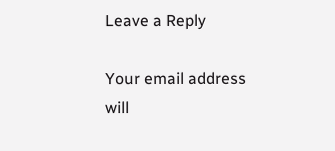Leave a Reply

Your email address will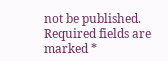not be published. Required fields are marked *